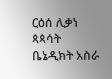ርዕሰ ሊቃነ ጳጳሳት ቤኔዲክት አስራ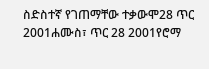ስድስተኛ የገጠማቸው ተቃውሞ28 ጥር 2001ሐሙስ፣ ጥር 28 2001የሮማ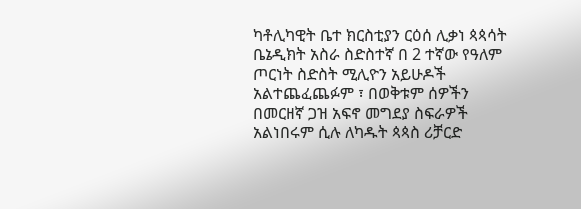ካቶሊካዊት ቤተ ክርስቲያን ርዕሰ ሊቃነ ጳጳሳት ቤኔዲክት አስራ ስድስተኛ በ 2 ተኛው የዓለም ጦርነት ስድስት ሚሊዮን አይሁዶች አልተጨፈጨፉም ፣ በወቅቱም ሰዎችን በመርዘኛ ጋዝ አፍኖ መግደያ ስፍራዎች አልነበሩም ሲሉ ለካዱት ጳጳስ ሪቻርድ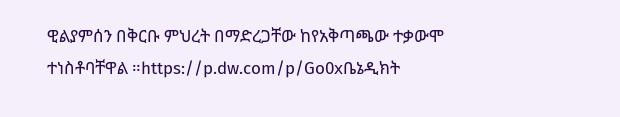ዊልያምሰን በቅርቡ ምህረት በማድረጋቸው ከየአቅጣጫው ተቃውሞ ተነስቶባቸዋል ።https://p.dw.com/p/Go0xቤኔዲክት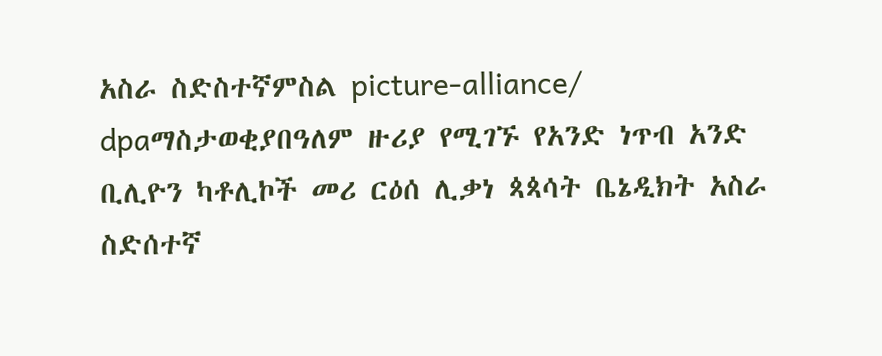አስራ ስድስተኛምስል picture-alliance/ dpaማስታወቂያበዓለም ዙሪያ የሚገኙ የአንድ ነጥብ አንድ ቢሊዮን ካቶሊኮች መሪ ርዕሰ ሊቃነ ጳጳሳት ቤኔዲክት አስራ ስድሰተኛ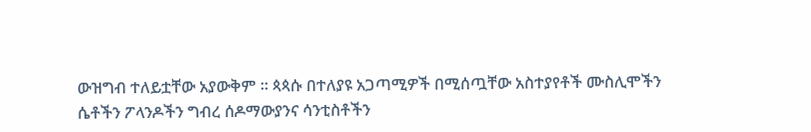ውዝግብ ተለይቷቸው አያውቅም ። ጳጳሱ በተለያዩ አጋጣሚዎች በሚሰጧቸው አስተያየቶች ሙስሊሞችን ሴቶችን ፖላንዶችን ግብረ ሰዶማውያንና ሳንቲስቶችን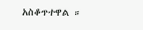አስቆጥተዋል ።